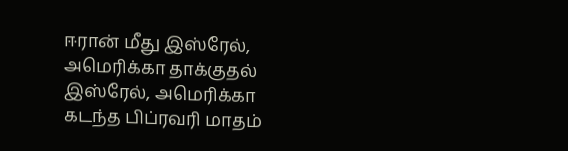ஈரான் மீது இஸ்ரேல், அமெரிக்கா தாக்குதல்
இஸ்ரேல், அமெரிக்கா கடந்த பிப்ரவரி மாதம்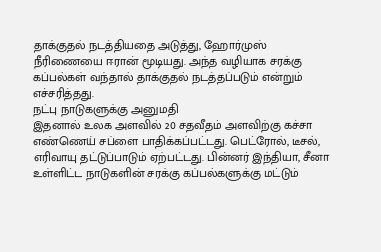தாக்குதல் நடத்தியதை அடுத்து, ஹோர்முஸ் நீரிணையை ஈரான் மூடியது. அந்த வழியாக சரக்கு கப்பல்கள் வந்தால் தாக்குதல் நடத்தப்படும் என்றும் எச்சரித்தது.
நட்பு நாடுகளுக்கு அனுமதி
இதனால் உலக அளவில் 20 சதவீதம் அளவிற்கு கச்சா எண்ணெய் சப்ளை பாதிக்கப்பட்டது. பெட்ரோல், டீசல், எரிவாயு தட்டுப்பாடும் ஏற்பட்டது. பின்னர் இந்தியா, சீனா உள்ளிட்ட நாடுகளின் சரக்கு கப்பல்களுக்கு மட்டும்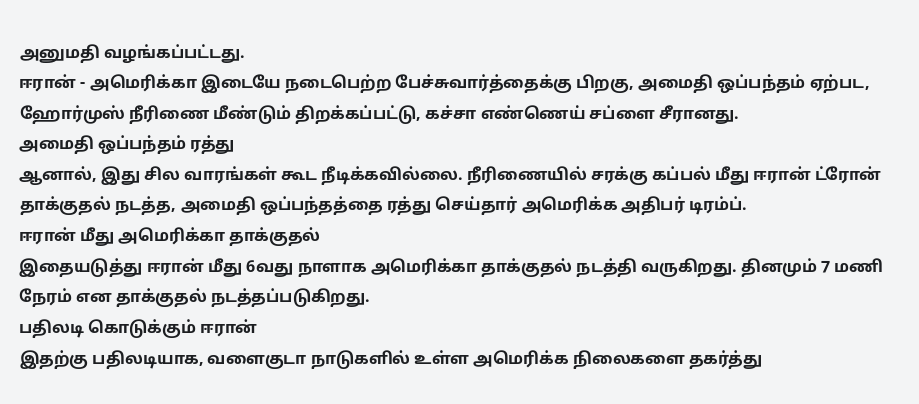அனுமதி வழங்கப்பட்டது.
ஈரான் - அமெரிக்கா இடையே நடைபெற்ற பேச்சுவார்த்தைக்கு பிறகு, அமைதி ஒப்பந்தம் ஏற்பட, ஹோர்முஸ் நீரிணை மீண்டும் திறக்கப்பட்டு, கச்சா எண்ணெய் சப்ளை சீரானது.
அமைதி ஒப்பந்தம் ரத்து
ஆனால், இது சில வாரங்கள் கூட நீடிக்கவில்லை. நீரிணையில் சரக்கு கப்பல் மீது ஈரான் ட்ரோன் தாக்குதல் நடத்த, அமைதி ஒப்பந்தத்தை ரத்து செய்தார் அமெரிக்க அதிபர் டிரம்ப்.
ஈரான் மீது அமெரிக்கா தாக்குதல்
இதையடுத்து ஈரான் மீது 6வது நாளாக அமெரிக்கா தாக்குதல் நடத்தி வருகிறது. தினமும் 7 மணி நேரம் என தாக்குதல் நடத்தப்படுகிறது.
பதிலடி கொடுக்கும் ஈரான்
இதற்கு பதிலடியாக, வளைகுடா நாடுகளில் உள்ள அமெரிக்க நிலைகளை தகர்த்து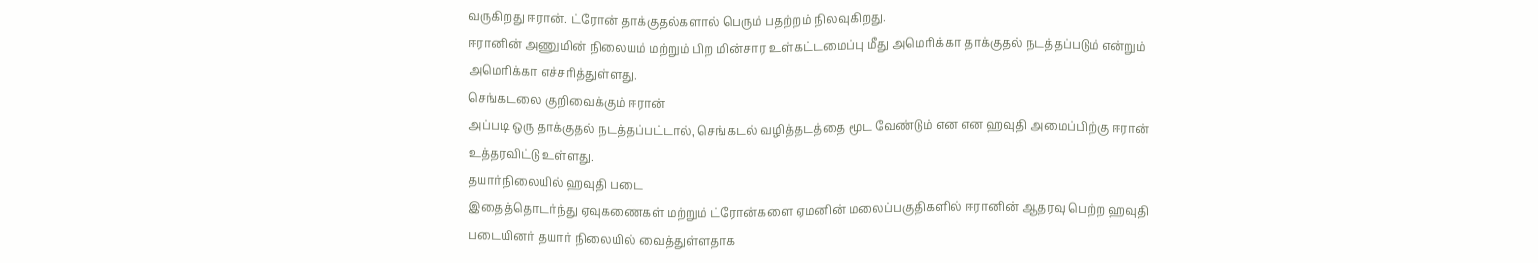வருகிறது ஈரான். ட்ரோன் தாக்குதல்களால் பெரும் பதற்றம் நிலவுகிறது.
ஈரானின் அணுமின் நிலையம் மற்றும் பிற மின்சார உள்கட்டமைப்பு மீது அமெரிக்கா தாக்குதல் நடத்தப்படும் என்றும் அமெரிக்கா எச்சரித்துள்ளது.
செங்கடலை குறிவைக்கும் ஈரான்
அப்படி ஒரு தாக்குதல் நடத்தப்பட்டால், செங்கடல் வழித்தடத்தை மூட வேண்டும் என என ஹவுதி அமைப்பிற்கு ஈரான் உத்தரவிட்டு உள்ளது.
தயார்நிலையில் ஹவுதி படை
இதைத்தொடர்ந்து ஏவுகணைகள் மற்றும் ட்ரோன்களை ஏமனின் மலைப்பகுதிகளில் ஈரானின் ஆதரவு பெற்ற ஹவுதி படையினர் தயார் நிலையில் வைத்துள்ளதாக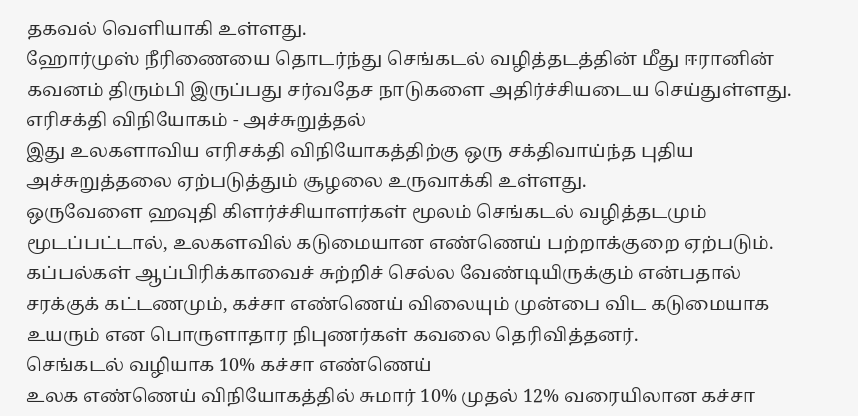தகவல் வெளியாகி உள்ளது.
ஹோர்முஸ் நீரிணையை தொடர்ந்து செங்கடல் வழித்தடத்தின் மீது ஈரானின் கவனம் திரும்பி இருப்பது சர்வதேச நாடுகளை அதிர்ச்சியடைய செய்துள்ளது.
எரிசக்தி விநியோகம் - அச்சுறுத்தல்
இது உலகளாவிய எரிசக்தி விநியோகத்திற்கு ஒரு சக்திவாய்ந்த புதிய அச்சுறுத்தலை ஏற்படுத்தும் சூழலை உருவாக்கி உள்ளது.
ஒருவேளை ஹவுதி கிளர்ச்சியாளர்கள் மூலம் செங்கடல் வழித்தடமும் மூடப்பட்டால், உலகளவில் கடுமையான எண்ணெய் பற்றாக்குறை ஏற்படும்.
கப்பல்கள் ஆப்பிரிக்காவைச் சுற்றிச் செல்ல வேண்டியிருக்கும் என்பதால் சரக்குக் கட்டணமும், கச்சா எண்ணெய் விலையும் முன்பை விட கடுமையாக உயரும் என பொருளாதார நிபுணர்கள் கவலை தெரிவித்தனர்.
செங்கடல் வழியாக 10% கச்சா எண்ணெய்
உலக எண்ணெய் விநியோகத்தில் சுமார் 10% முதல் 12% வரையிலான கச்சா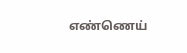எண்ணெய்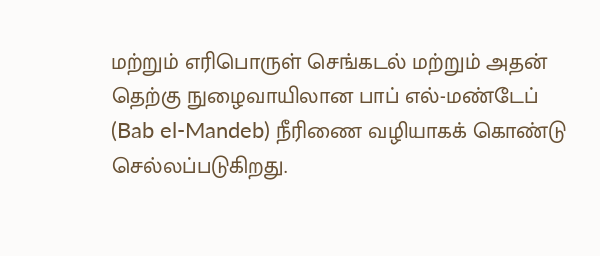மற்றும் எரிபொருள் செங்கடல் மற்றும் அதன் தெற்கு நுழைவாயிலான பாப் எல்-மண்டேப் (Bab el-Mandeb) நீரிணை வழியாகக் கொண்டு செல்லப்படுகிறது.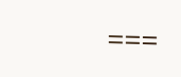===